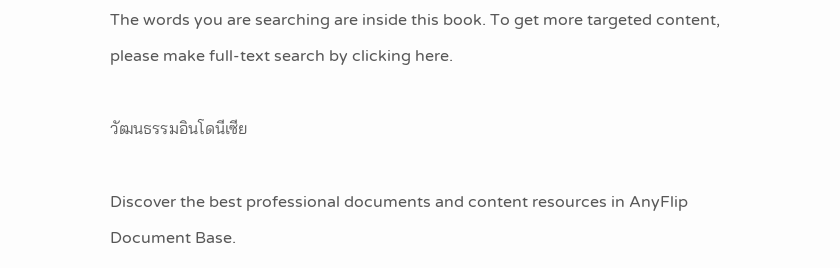The words you are searching are inside this book. To get more targeted content, please make full-text search by clicking here.

วัฒนธรรมอินโดนีเซีย

Discover the best professional documents and content resources in AnyFlip Document Base.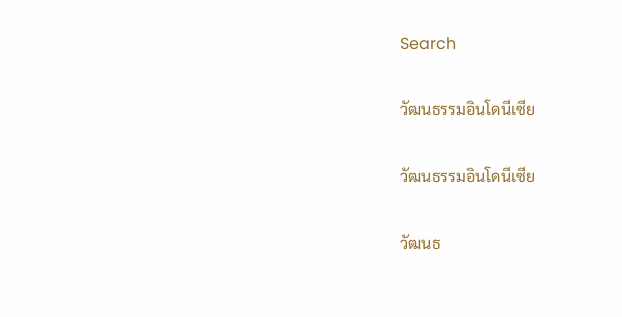Search

วัฒนธรรมอินโดนีเซีย

วัฒนธรรมอินโดนีเซีย

วัฒนธ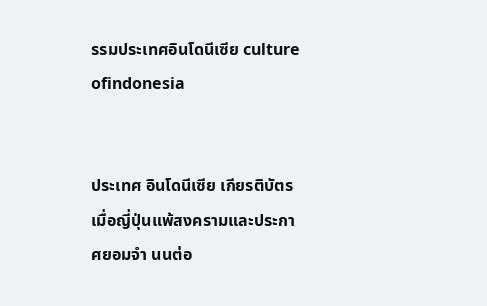รรมประเทศอินโดนีเซีย culture ofindonesia


ประเทศ อินโดนีเซีย เกียรติบัตร เมื่อญี่ปุ่นแพ้สงครามและประกาศยอมจำ นนต่อ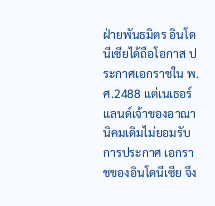ฝ่ายพันธมิตร อินโดนีเซียได้ถือโอกาส ประกาศเอกราชใน พ.ศ.2488 แต่เนเธอร์แลนด์เจ้าของอาณานิคมเดิมไม่ยอมรับการประกาศ เอกราชของอินโดนีเซีย จึง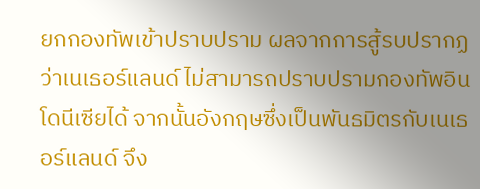ยกกองทัพเข้าปราบปราม ผลจากการสู้รบปรากฏว่าเนเธอร์แลนด์ ไม่สามารถปราบปรามกองทัพอินโดนีเซียได้ จากนั้นอังกฤษซึ่งเป็นพันธมิตรกับเนเธอร์แลนด์ จึง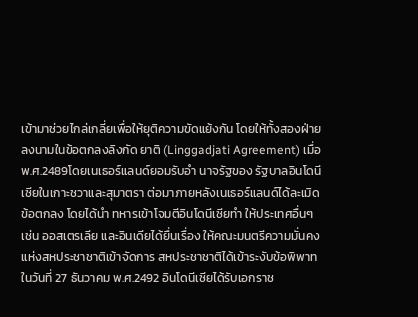เข้ามาช่วยไกล่เกลี่ยเพื่อให้ยุติความขัดแย้งกัน โดยให้ทั้งสองฝ่ายลงนามในข้อตกลงลิงกัด ยาติ (Linggadjati Agreement) เมื่อ พ.ศ.2489โดยเนเธอร์แลนด์ยอมรับอำ นาจรัฐของ รัฐบาลอินโดนีเซียในเกาะชวาและสุมาตรา ต่อมาภายหลังเนเธอร์แลนด์ได้ละเมิดข้อตกลง โดยได้นำ ทหารเข้าโจมตีอินโดนีเซียทำ ให้ประเทศอื่นๆ เช่น ออสเตรเลีย และอินเดียได้ยื่นเรื่อง ให้คณะมนตรีความมั่นคงแห่งสหประชาชาติเข้าจัดการ สหประชาชาติได้เข้าระงับข้อพิพาท ในวันที่ 27 ธันวาคม พ.ศ.2492 อินโดนีเซียได้รับเอกราช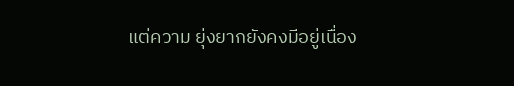แต่ความ ยุ่งยากยังคงมีอยู่เนื่อง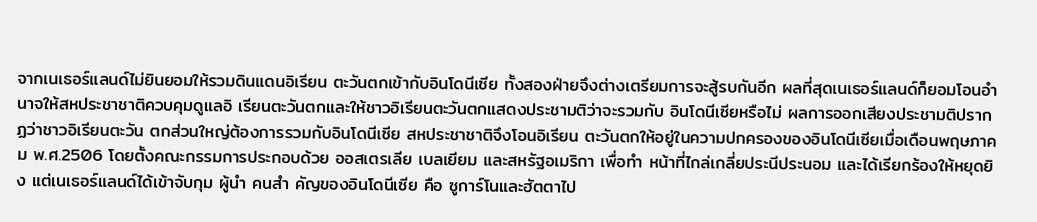จากเนเธอร์แลนด์ไม่ยินยอมให้รวมดินแดนอิเรียน ตะวันตกเข้ากับอินโดนีเซีย ทั้งสองฝ่ายจึงต่างเตรียมการจะสู้รบกันอีก ผลที่สุดเนเธอร์แลนด์ก็ยอมโอนอำ นาจให้สหประชาชาติควบคุมดูแลอิ เรียนตะวันตกและให้ชาวอิเรียนตะวันตกแสดงประชามติว่าจะรวมกับ อินโดนีเซียหรือไม่ ผลการออกเสียงประชามติปรากฏว่าชาวอิเรียนตะวัน ตกส่วนใหญ่ต้องการรวมกับอินโดนีเซีย สหประชาชาติจึงโอนอิเรียน ตะวันตกให้อยู่ในความปกครองของอินโดนีเซียเมื่อเดือนพฤษภาคม พ.ศ.2506 โดยตั้งคณะกรรมการประกอบด้วย ออสเตรเลีย เบลเยียม และสหรัฐอเมริกา เพื่อทำ หน้าที่ไกล่เกลี่ยประนีประนอม และได้เรียกร้องให้หยุดยิง แต่เนเธอร์แลนด์ได้เข้าจับกุม ผู้นำ คนสำ คัญของอินโดนีเซีย คือ ซูการ์โนและฮัตตาไป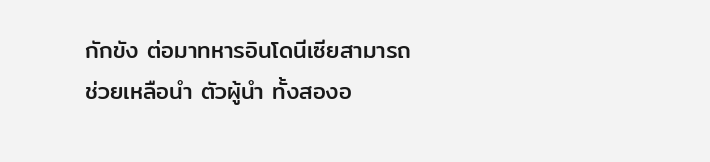กักขัง ต่อมาทหารอินโดนีเซียสามารถช่วยเหลือนำ ตัวผู้นำ ทั้งสองอ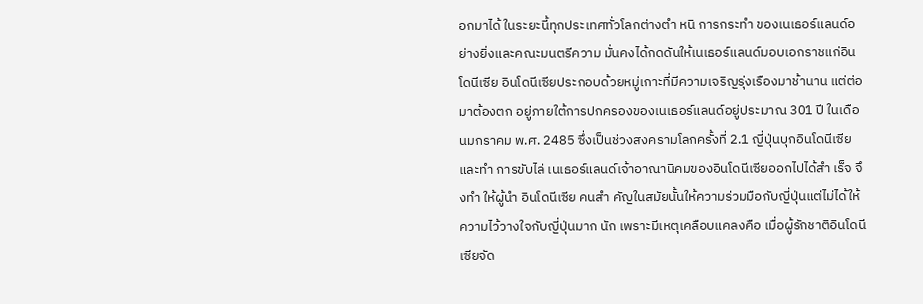อกมาได้ ในระยะนี้ทุกประเทศทั่วโลกต่างตำ หนิ การกระทำ ของเนเธอร์แลนด์อย่างยิ่งและคณะมนตรีความ มั่นคงได้กดดันให้เนเธอร์แลนด์มอบเอกราชแก่อินโดนีเซีย อินโดนีเซียประกอบด้วยหมู่เกาะที่มีความเจริญรุ่งเรืองมาช้านาน แต่ต่อมาต้องตก อยู่ภายใต้การปกครองของเนเธอร์แลนด์อยู่ประมาณ 301 ปี ในเดือนมกราคม พ.ศ. 2485 ซึ่งเป็นช่วงสงครามโลกครั้งที่ 2.1 ญี่ปุ่นบุกอินโดนีเซีย และทำ การขับไล่ เนเธอร์แลนด์เจ้าอาณานิคมของอินโดนีเซียออกไปได้สำ เร็จ จึงทำ ให้ผู้นำ อินโดนีเซีย คนสำ คัญในสมัยนั้นให้ความร่วมมือกับญี่ปุ่นแต่ไม่ได้ให้ความไว้วางใจกับญี่ปุ่นมาก นัก เพราะมีเหตุเคลือบแคลงคือ เมื่อผู้รักชาติอินโดนีเซียจัด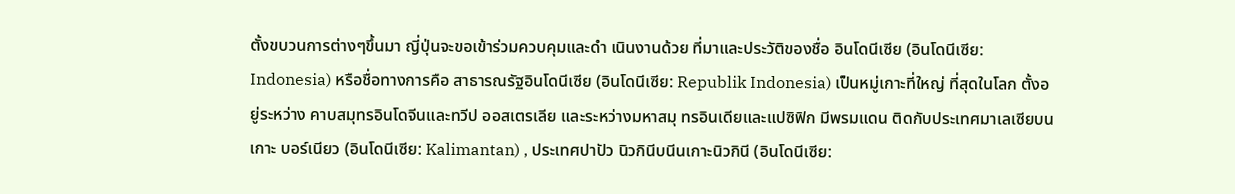ตั้งขบวนการต่างๆขึ้นมา ญี่ปุ่นจะขอเข้าร่วมควบคุมและดำ เนินงานด้วย ที่มาและประวัติของชื่อ อินโดนีเซีย (อินโดนีเซีย: Indonesia) หรือชื่อทางการคือ สาธารณรัฐอินโดนีเซีย (อินโดนีเซีย: Republik Indonesia) เป็นหมู่เกาะที่ใหญ่ ที่สุดในโลก ตั้งอยู่ระหว่าง คาบสมุทรอินโดจีนและทวีป ออสเตรเลีย และระหว่างมหาสมุ ทรอินเดียและแปซิฟิก มีพรมแดน ติดกับประเทศมาเลเซียบนเกาะ บอร์เนียว (อินโดนีเซีย: Kalimantan) , ประเทศปาปัว นิวกินีบนีนเกาะนิวกินี (อินโดนีเซีย: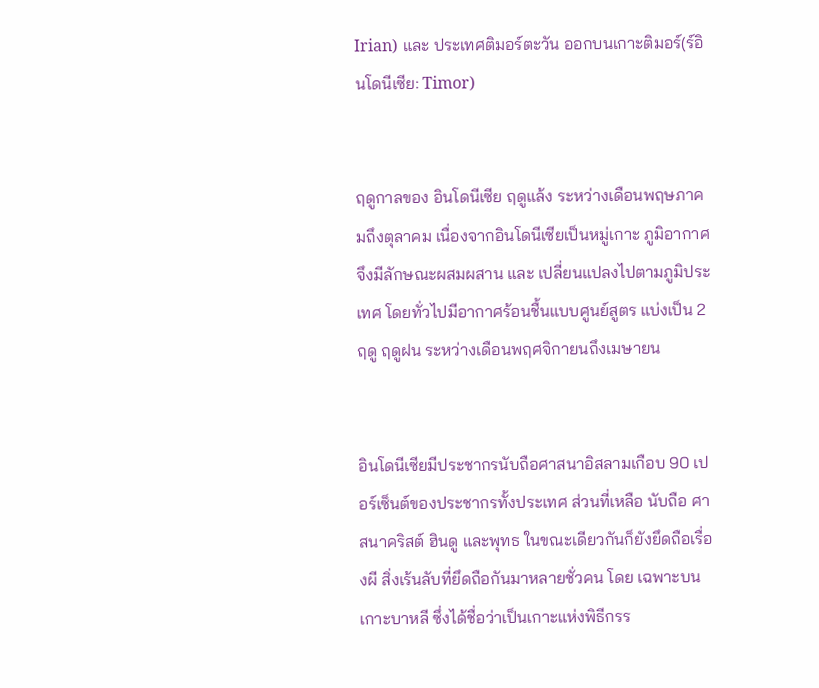Irian) และ ประเทศติมอร์ตะวัน ออกบนเกาะติมอร์(ร์อินโดนีเซีย: Timor)


ฤดูกาลของ อินโดนีเซีย ฤดูแล้ง ระหว่างเดือนพฤษภาคมถึงตุลาคม เนื่องจากอินโดนีเซียเป็นหมู่เกาะ ภูมิอากาศจึงมีลักษณะผสมผสาน และ เปลี่ยนแปลงไปตามภูมิประเทศ โดยทั่วไปมีอากาศร้อนชื้นแบบศูนย์สูตร แบ่งเป็น 2 ฤดู ฤดูฝน ระหว่างเดือนพฤศจิกายนถึงเมษายน


อินโดนีเซียมีประชากรนับถือศาสนาอิสลามเกือบ 90 เปอร์เซ็นต์ของประชากรทั้งประเทศ ส่วนที่เหลือ นับถือ ศาสนาคริสต์ ฮินดู และพุทธ ในขณะเดียวกันก็ยังยึดถือเรื่องผี สิ่งเร้นลับที่ยึดถือกันมาหลายชั่วคน โดย เฉพาะบนเกาะบาหลี ซึ่งได้ชื่อว่าเป็นเกาะแห่งพิธีกรร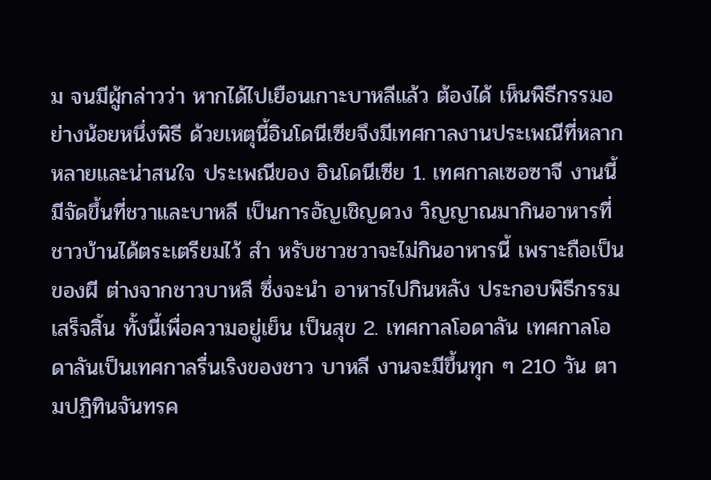ม จนมีผู้กล่าวว่า หากได้ไปเยือนเกาะบาหลีแล้ว ต้องได้ เห็นพิธีกรรมอย่างน้อยหนึ่งพิธี ด้วยเหตุนี้อินโดนีเซียจึงมีเทศกาลงานประเพณีที่หลากหลายและน่าสนใจ ประเพณีของ อินโดนีเซีย 1. เทศกาลเซอซาจี งานนี้มีจัดขึ้นที่ชวาและบาหลี เป็นการอัญเชิญดวง วิญญาณมากินอาหารที่ชาวบ้านได้ตระเตรียมไว้ สำ หรับชาวชวาจะไม่กินอาหารนี้ เพราะถือเป็นของผี ต่างจากชาวบาหลี ซึ่งจะนำ อาหารไปกินหลัง ประกอบพิธีกรรมเสร็จสิ้น ทั้งนี้เพื่อความอยู่เย็น เป็นสุข 2. เทศกาลโอดาลัน เทศกาลโอดาลันเป็นเทศกาลรื่นเริงของชาว บาหลี งานจะมีขึ้นทุก ๆ 210 วัน ตามปฏิทินจันทรค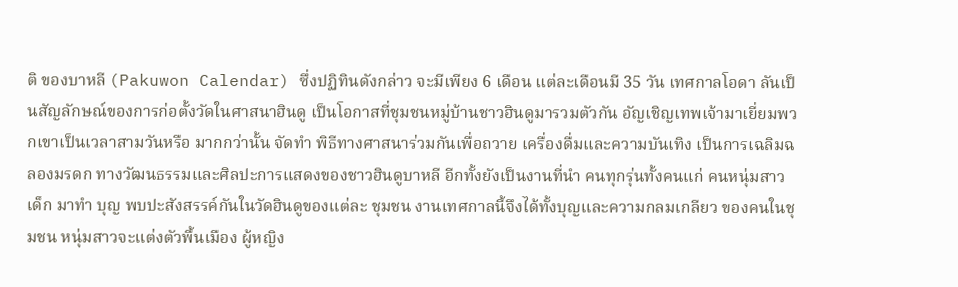ติ ของบาหลี (Pakuwon Calendar) ซึ่งปฏิทินดังกล่าว จะมีเพียง 6 เดือน แต่ละเดือนมี 35 วัน เทศกาลโอดา ลันเป็นสัญลักษณ์ของการก่อตั้งวัดในศาสนาฮินดู เป็นโอกาสที่ชุมชนหมู่บ้านชาวฮินดูมารวมตัวกัน อัญเชิญเทพเจ้ามาเยี่ยมพวกเขาเป็นเวลาสามวันหรือ มากกว่านั้น จัดทำ พิธีทางศาสนาร่วมกันเพื่อถวาย เครื่องดื่มและความบันเทิง เป็นการเฉลิมฉลองมรดก ทางวัฒนธรรมและศิลปะการแสดงของชาวฮินดูบาหลี อีกทั้งยังเป็นงานที่นำ คนทุกรุ่นทั้งคนแก่ คนหนุ่มสาว เด็ก มาทำ บุญ พบปะสังสรรค์กันในวัดฮินดูของแต่ละ ชุมชน งานเทศกาลนี้จึงได้ทั้งบุญและความกลมเกลียว ของคนในชุมชน หนุ่มสาวจะแต่งตัวพื้นเมือง ผู้หญิง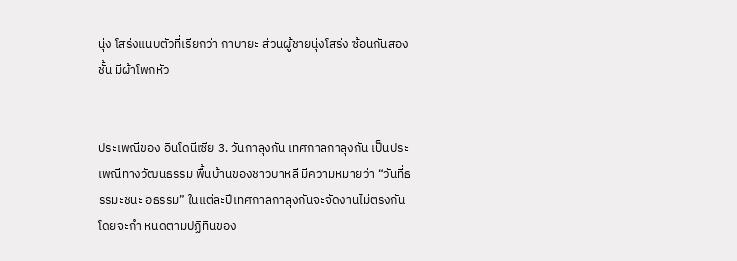นุ่ง โสร่งแนบตัวที่เรียกว่า กาบายะ ส่วนผู้ชายนุ่งโสร่ง ซ้อนกันสองชั้น มีผ้าโพกหัว


ประเพณีของ อินโดนีเซีย 3. วันกาลุงกัน เทศกาลกาลุงกัน เป็นประเพณีทางวัฒนธรรม พื้นบ้านของชาวบาหลี มีความหมายว่า “วันที่ธรรมะชนะ อธรรม” ในแต่ละปีเทศกาลกาลุงกันจะจัดงานไม่ตรงกัน โดยจะกำ หนดตามปฏิทินของ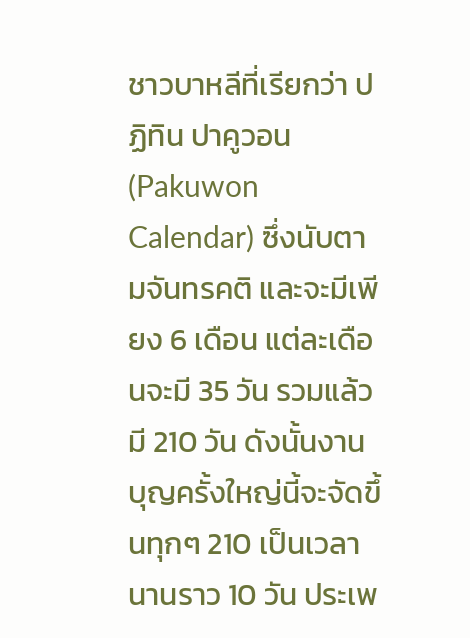ชาวบาหลีที่เรียกว่า ปฏิทิน ปาคูวอน (Pakuwon Calendar) ซึ่งนับตามจันทรคติ และจะมีเพียง 6 เดือน แต่ละเดือนจะมี 35 วัน รวมแล้ว มี 210 วัน ดังนั้นงานบุญครั้งใหญ่นี้จะจัดขึ้นทุกๆ 210 เป็นเวลานานราว 10 วัน ประเพ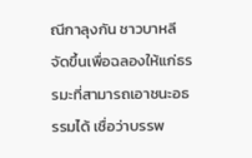ณีกาลุงกัน ชาวบาหลี จัดขึ้นเพื่อฉลองให้แก่ธรรมะที่สามารถเอาชนะอธรรมได้ เชื่อว่าบรรพ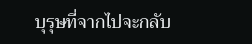บุรุษที่จากไปจะกลับ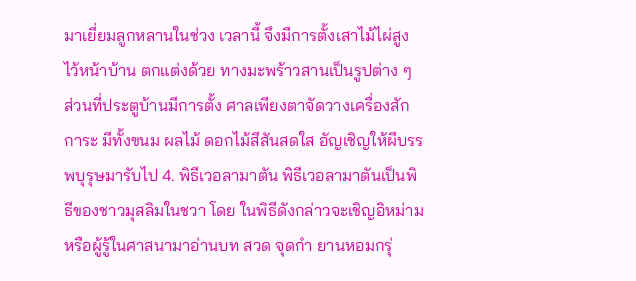มาเยี่ยมลูกหลานในช่วง เวลานี้ จึงมีการตั้งเสาไม้ไผ่สูงไว้หน้าบ้าน ตกแต่งด้วย ทางมะพร้าวสานเป็นรูปต่าง ๆ ส่วนที่ประตูบ้านมีการตั้ง ศาลเพียงตาจัดวางเครื่องสักการะ มีทั้งขนม ผลไม้ ดอกไม้สีสันสดใส อัญเชิญให้ผีบรรพบุรุษมารับไป 4. พิธีเวอลามาตัน พิธีเวอลามาตันเป็นพิธีของชาวมุสลิมในชวา โดย ในพิธีดังกล่าวจะเชิญอิหม่ามหรือผู้รู้ในศาสนามาอ่านบท สวด จุดกำ ยานหอมกรุ่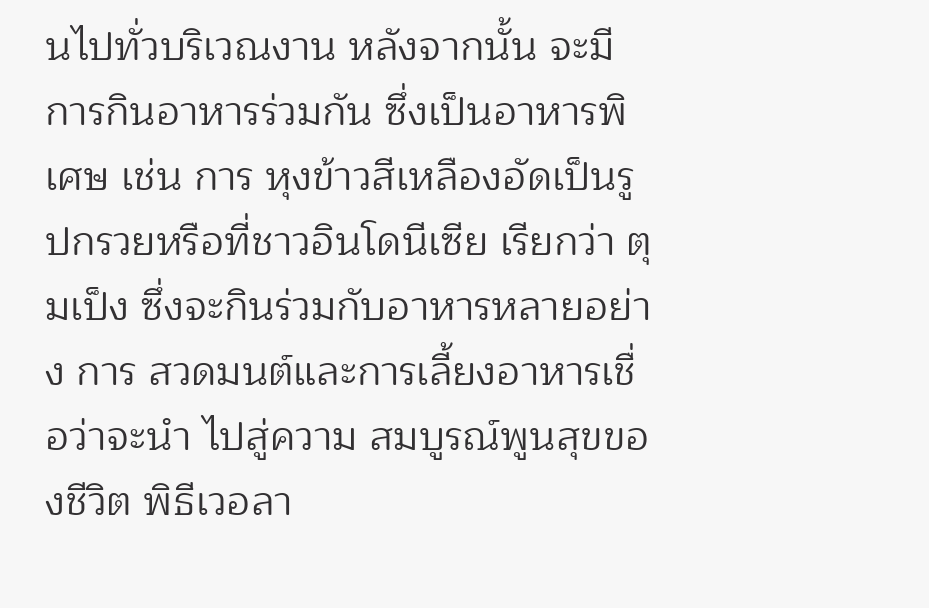นไปทั่วบริเวณงาน หลังจากนั้น จะมีการกินอาหารร่วมกัน ซึ่งเป็นอาหารพิเศษ เช่น การ หุงข้าวสีเหลืองอัดเป็นรูปกรวยหรือที่ชาวอินโดนีเซีย เรียกว่า ตุมเป็ง ซึ่งจะกินร่วมกับอาหารหลายอย่าง การ สวดมนต์และการเลี้ยงอาหารเชื่อว่าจะนำ ไปสู่ความ สมบูรณ์พูนสุขของชีวิต พิธีเวอลา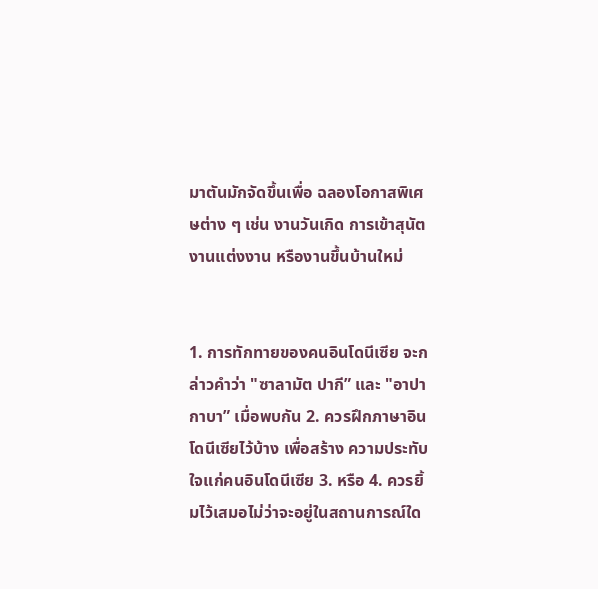มาตันมักจัดขึ้นเพื่อ ฉลองโอกาสพิเศษต่าง ๆ เช่น งานวันเกิด การเข้าสุนัต งานแต่งงาน หรืองานขึ้นบ้านใหม่


1. การทักทายของคนอินโดนีเซีย จะกล่าวคําว่า "ซาลามัต ปากี” และ "อาปากาบา” เมื่อพบกัน 2. ควรฝึกภาษาอินโดนีเซียไว้บ้าง เพื่อสร้าง ความประทับใจแก่คนอินโดนีเซีย 3. หรือ 4. ควรยิ้มไว้เสมอไม่ว่าจะอยู่ในสถานการณ์ใด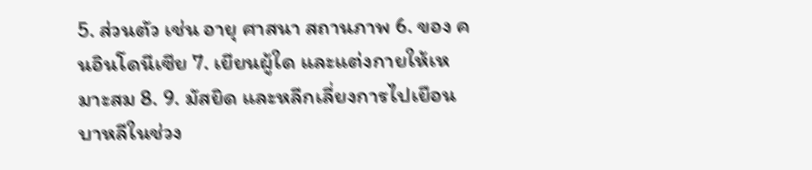5. ส่วนตัว เช่น อายุ ศาสนา สถานภาพ 6. ของ คนอินโดนีเซีย 7. เยียนผู้ใด และแต่งกายให้เหมาะสม 8. 9. มัสยิด และหลีกเลี่ยงการไปเยือนบาหลีในช่วง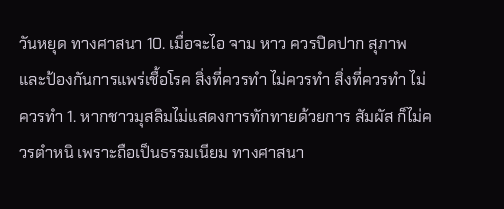วันหยุด ทางศาสนา 10. เมื่อจะไอ จาม หาว ควรปิดปาก สุภาพและป้องกันการแพร่เชื้อโรค สิ่งที่ควรทำ ไม่ควรทำ สิ่งที่ควรทำ ไม่ควรทำ 1. หากชาวมุสลิมไม่แสดงการทักทายด้วยการ สัมผัส ก็ไม่ควรตําหนิ เพราะถือเป็นธรรมเนียม ทางศาสนา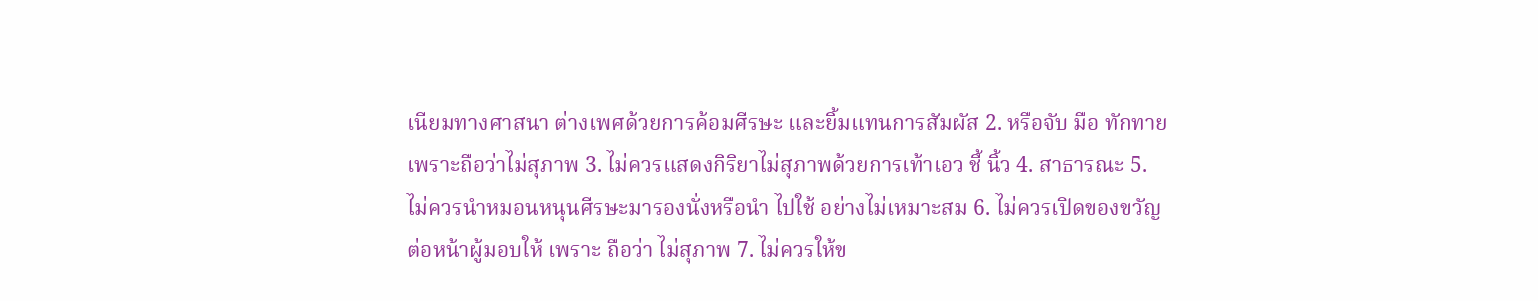เนียมทางศาสนา ต่างเพศด้วยการค้อมศีรษะ และยิ้มแทนการสัมผัส 2. หรือจับ มือ ทักทายเพราะถือว่าไม่สุภาพ 3. ไม่ควรแสดงกิริยาไม่สุภาพด้วยการเท้าเอว ชี้ นิ้ว 4. สาธารณะ 5. ไม่ควรนําหมอนหนุนศีรษะมารองนั่งหรือนํา ไปใช้ อย่างไม่เหมาะสม 6. ไม่ควรเปิดของขวัญต่อหน้าผู้มอบให้ เพราะ ถือว่า ไม่สุภาพ 7. ไม่ควรให้ข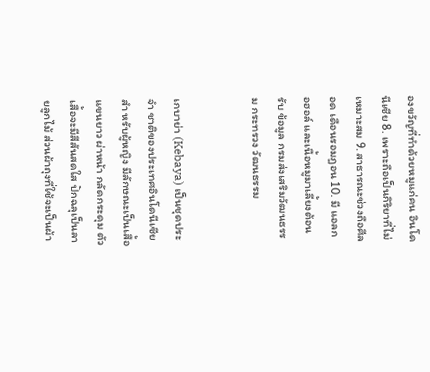องขวัญที่ทําด้วยหมูแก่คน อินโดนีเซีย 8. เพราะถือเป็นกิริยาที่ไม่ เหมาะสม 9. สาธารณะช่วงถือศีลอด เดือนรอมฎอน 10. มี แอลกอฮอล์ และเนื้อหมูมาเลี้ยงต้อนรับ ข้อมูล กรมส่งเสริมวัฒนธรรม กระทรวง วัฒนธรรม


เกบาย่า (Kebaya) เป็นชุดประจำ ชาติของประเทศอินโดนีเซียสำ หรับผู้หญิง มีลักษณะเป็นเสื้อแขนยาว ผ่าหน้า กลัดกระดุม ตัวเสื้อจะมีสีสันสดใส ปักฉลุเป็นลายลูกไม้ ส่วนผ้าถุงที่ใช้จะเป็นผ้า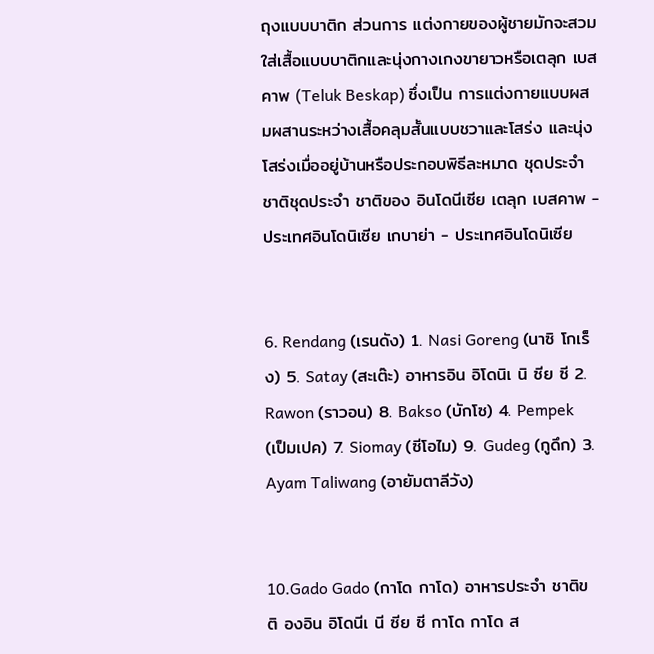ถุงแบบบาติก ส่วนการ แต่งกายของผู้ชายมักจะสวมใส่เสื้อแบบบาติกและนุ่งกางเกงขายาวหรือเตลุก เบสคาพ (Teluk Beskap) ซึ่งเป็น การแต่งกายแบบผสมผสานระหว่างเสื้อคลุมสั้นแบบชวาและโสร่ง และนุ่งโสร่งเมื่ออยู่บ้านหรือประกอบพิธีละหมาด ชุดประจำ ชาติชุดประจำ ชาติของ อินโดนีเซีย เตลุก เบสคาพ - ประเทศอินโดนิเซีย เกบาย่า - ประเทศอินโดนิเซีย


6. Rendang (เรนดัง) 1. Nasi Goreng (นาซิ โกเร็ง) 5. Satay (สะเต๊ะ) อาหารอิน อิโดนิเ นิ ซีย ซี 2. Rawon (ราวอน) 8. Bakso (บักโซ) 4. Pempek (เป็มเปค) 7. Siomay (ซีโอไม) 9. Gudeg (กูดึก) 3. Ayam Taliwang (อายัมตาลีวัง)


10.Gado Gado (กาโด กาโด) อาหารประจำ ชาติข ติ องอิน อิโดนีเ นี ซีย ซี กาโด กาโด ส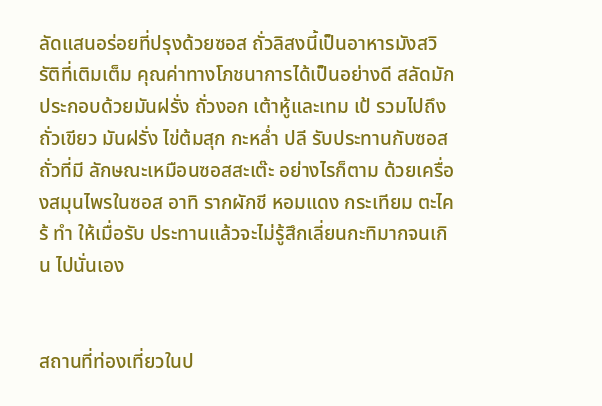ลัดแสนอร่อยที่ปรุงด้วยซอส ถั่วลิสงนี้เป็นอาหารมังสวิรัติที่เติมเต็ม คุณค่าทางโภชนาการได้เป็นอย่างดี สลัดมัก ประกอบด้วยมันฝรั่ง ถั่วงอก เต้าหู้และเทม เป้ รวมไปถึงถั่วเขียว มันฝรั่ง ไข่ต้มสุก กะหล่ำ ปลี รับประทานกับซอสถั่วที่มี ลักษณะเหมือนซอสสะเต๊ะ อย่างไรก็ตาม ด้วยเครื่องสมุนไพรในซอส อาทิ รากผักชี หอมแดง กระเทียม ตะไคร้ ทำ ให้เมื่อรับ ประทานแล้วจะไม่รู้สึกเลี่ยนกะทิมากจนเกิน ไปนั่นเอง


สถานที่ท่องเที่ยวในป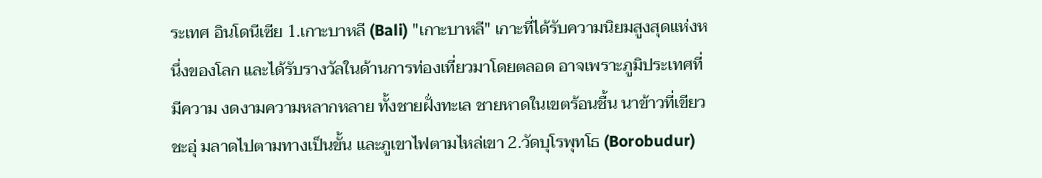ระเทศ อินโดนีเซีย 1.เกาะบาหลี (Bali) "เกาะบาหลี" เกาะที่ได้รับความนิยมสูงสุดแห่งหนึ่งของโลก และได้รับรางวัลในด้านการท่องเที่ยวมาโดยตลอด อาจเพราะภูมิประเทศที่มีความ งดงามความหลากหลาย ทั้งชายฝั่งทะเล ชายหาดในเขตร้อนชื้น นาข้าวที่เขียวชะอุ่ มลาดไปตามทางเป็นขั้น และภูเขาไฟตามไหล่เขา 2.วัดบุโรพุทโธ (Borobudur)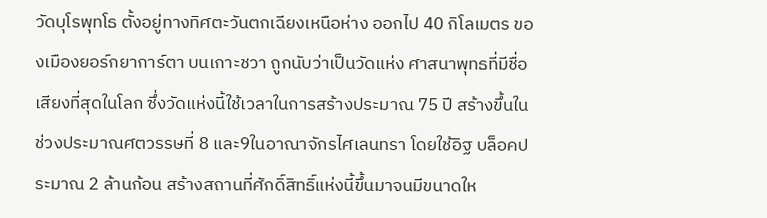วัดบุโรพุทโธ ตั้งอยู่ทางทิศตะวันตกเฉียงเหนือห่าง ออกไป 40 กิโลเมตร ของเมืองยอร์กยาการ์ตา บนเกาะชวา ถูกนับว่าเป็นวัดแห่ง ศาสนาพุทธที่มีชื่อเสียงที่สุดในโลก ซึ่งวัดแห่งนี้ใช้เวลาในการสร้างประมาณ 75 ปี สร้างขึ้นในช่วงประมาณศตวรรษที่ 8 และ9ในอาณาจักรไศเลนทรา โดยใช้อิฐ บล็อคประมาณ 2 ล้านก้อน สร้างสถานที่ศักดิ์สิทธิ์แห่งนี้ขึ้นมาจนมีขนาดให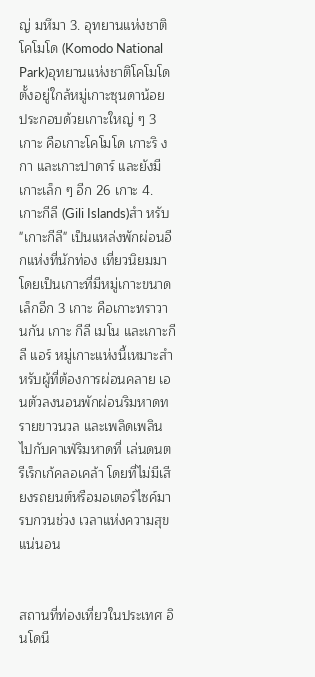ญ่ มหึมา 3. อุทยานแห่งชาติโคโมโด (Komodo National Park)อุทยานแห่งชาติโคโมโด ตั้งอยู่ใกล้หมู่เกาะซุนดาน้อย ประกอบด้วยเกาะใหญ่ ๆ 3 เกาะ คือเกาะโคโมโด เกาะริ งกา และเกาะปาดาร์ และยังมีเกาะเล็ก ๆ อีก 26 เกาะ 4. เกาะกีลี (Gili Islands)สำ หรับ "เกาะกีลี" เป็นแหล่งพักผ่อนอีกแห่งที่นักท่อง เที่ยวนิยมมา โดยเป็นเกาะที่มีหมู่เกาะขนาดเล็กอีก 3 เกาะ คือเกาะทราวานกัน เกาะ กีลี เมโน และเกาะกีลี แอร์ หมู่เกาะแห่งนี้เหมาะสำ หรับผู้ที่ต้องการผ่อนคลาย เอนตัวลงนอนพักผ่อนริมหาดทรายขาวนวล และเพลิดเพลินไปกับคาเฟ่ริมหาดที่ เล่นดนตรีเร็กเก้คลอเคล้า โดยที่ไม่มีเสียงรถยนต์หรือมอเตอร์ไซค์มารบกวนช่วง เวลาแห่งความสุขแน่นอน


สถานที่ท่องเที่ยวในประเทศ อินโดนี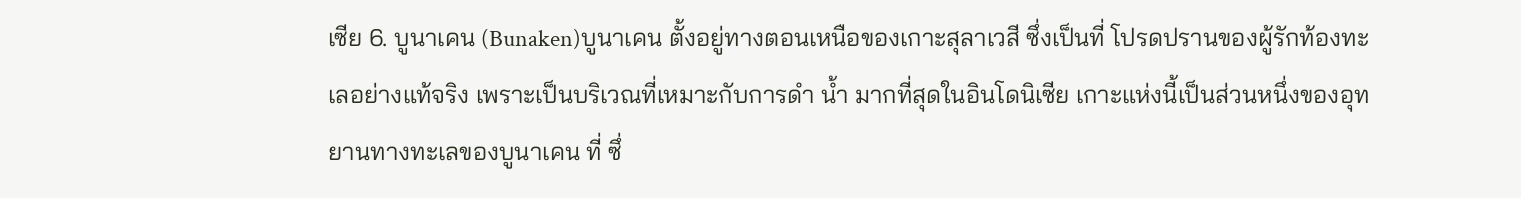เซีย 6. บูนาเคน (Bunaken)บูนาเคน ตั้งอยู่ทางตอนเหนือของเกาะสุลาเวสี ซึ่งเป็นที่ โปรดปรานของผู้รักท้องทะเลอย่างแท้จริง เพราะเป็นบริเวณที่เหมาะกับการดำ น้ำ มากที่สุดในอินโดนิเซีย เกาะแห่งนี้เป็นส่วนหนึ่งของอุทยานทางทะเลของบูนาเคน ที่ ซึ่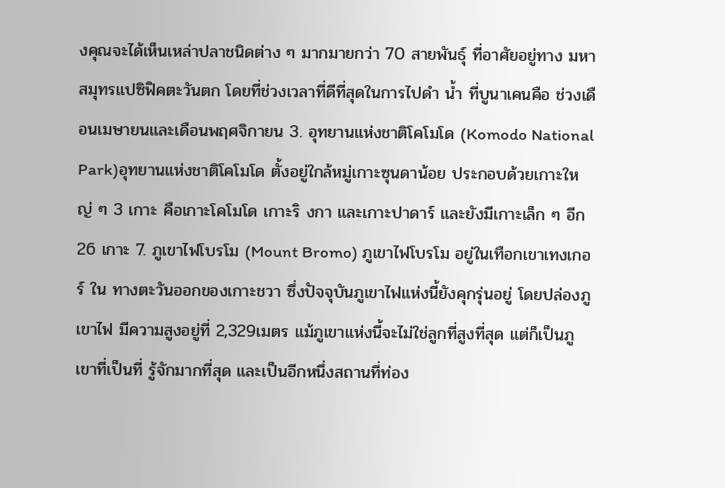งคุณจะได้เห็นเหล่าปลาชนิดต่าง ๆ มากมายกว่า 70 สายพันธุ์ ที่อาศัยอยู่ทาง มหาสมุทรแปซิฟิคตะวันตก โดยที่ช่วงเวลาที่ดีที่สุดในการไปดำ น้ำ ที่บูนาเคนคือ ช่วงเดือนเมษายนและเดือนพฤศจิกายน 3. อุทยานแห่งชาติโคโมโด (Komodo National Park)อุทยานแห่งชาติโคโมโด ตั้งอยู่ใกล้หมู่เกาะซุนดาน้อย ประกอบด้วยเกาะใหญ่ ๆ 3 เกาะ คือเกาะโคโมโด เกาะริ งกา และเกาะปาดาร์ และยังมีเกาะเล็ก ๆ อีก 26 เกาะ 7. ภูเขาไฟโบรโม (Mount Bromo) ภูเขาไฟโบรโม อยู่ในเทือกเขาเทงเกอร์ ใน ทางตะวันออกของเกาะชวา ซึ่งปัจจุบันภูเขาไฟแห่งนี้ยังคุกรุ่นอยู่ โดยปล่องภูเขาไฟ มีความสูงอยู่ที่ 2,329เมตร แม้ภูเขาแห่งนี้จะไม่ใช่ลูกที่สูงที่สุด แต่ก็เป็นภูเขาที่เป็นที่ รู้จักมากที่สุด และเป็นอีกหนึ่งสถานที่ท่อง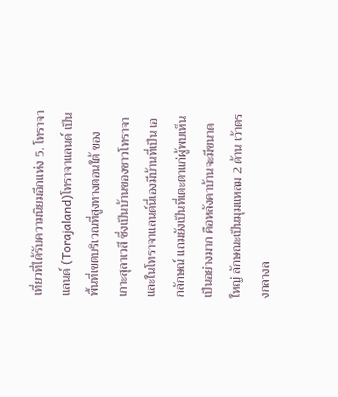เที่ยวที่ได้รับความนิยมอีกแห่ง 5. โทราจาแลนด์ (Torajaland)โทราจาแลนด์ เป็นพื้นที่เขตบริเวณที่สูงทางตอนใต้ ของเกาะสุลาเวสี ซึ่งเป็นบ้านของชาวโทราจา และในโทราจาแลนด์นี่เองมีบ้านที่เป็น เอกลักษณ์ แถมยังเป็นที่เตะตาแก่ผู้พบเห็นเป็นอย่างมาก คือหลังคาบ้านจะมีขนาด ใหญ่ ลักษณะเป็นมุมแหลม 2 ด้าน เว้าตรงกลางล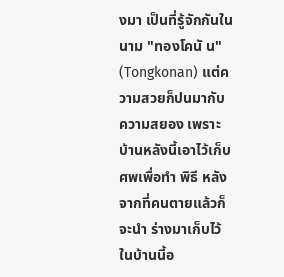งมา เป็นที่รู้จักกันในนาม "ทองโคนั น" (Tongkonan) แต่ความสวยก็ปนมากับความสยอง เพราะบ้านหลังนี้เอาไว้เก็บ ศพเพื่อทำ พิธี หลังจากที่คนตายแล้วก็จะนำ ร่างมาเก็บไว้ในบ้านนี้อ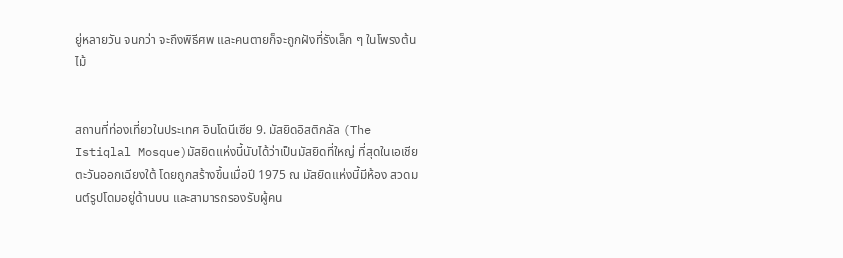ยู่หลายวัน จนกว่า จะถึงพิธีศพ และคนตายก็จะถูกฝังที่รังเล็ก ๆ ในโพรงต้นไม้


สถานที่ท่องเที่ยวในประเทศ อินโดนีเซีย 9. มัสยิดอิสติกลัล (The Istiqlal Mosque)มัสยิดแห่งนี้นับได้ว่าเป็นมัสยิดที่ใหญ่ ที่สุดในเอเชียตะวันออกเฉียงใต้ โดยถูกสร้างขึ้นเมื่อปี 1975 ณ มัสยิดแห่งนี้มีห้อง สวดมนต์รูปโดมอยู่ด้านบน และสามารถรองรับผู้คน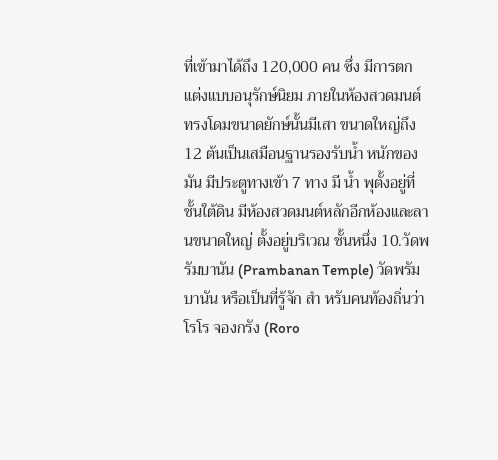ที่เข้ามาได้ถึง 120,000 คน ซึ่ง มีการตกแต่งแบบอนุรักษ์นิยม ภายในห้องสวดมนต์ทรงโดมขนาดยักษ์นั้นมีเสา ขนาดใหญ่ถึง 12 ต้นเป็นเสมือนฐานรองรับน้ำ หนักของมัน มีประตูทางเข้า 7 ทาง มี น้ำ พุตั้งอยู่ที่ชั้นใต้ดิน มีห้องสวดมนต์หลักอีกห้องและลานขนาดใหญ่ ตั้งอยู่บริเวณ ชั้นหนึ่ง 10.วัดพรัมบานัน (Prambanan Temple) วัดพรัมบานัน หรือเป็นที่รู้จัก สำ หรับคนท้องถิ่นว่า โรโร จองกรัง (Roro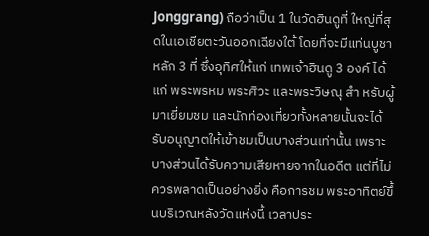Jonggrang) ถือว่าเป็น 1 ในวัดฮินดูที่ ใหญ่ที่สุดในเอเชียตะวันออกเฉียงใต้ โดยที่จะมีแท่นบูชาหลัก 3 ที่ ซึ่งอุทิศให้แก่ เทพเจ้าฮินดู 3 องค์ ได้แก่ พระพรหม พระศิวะ และพระวิษณุ สำ หรับผู้มาเยี่ยมชม และนักท่องเที่ยวทั้งหลายนั้นจะได้รับอนุญาตให้เข้าชมเป็นบางส่วนเท่านั้น เพราะ บางส่วนได้รับความเสียหายจากในอดีต แต่ที่ไม่ควรพลาดเป็นอย่างยิ่ง คือการชม พระอาทิตย์ขึ้นบริเวณหลังวัดแห่งนี้ เวลาประ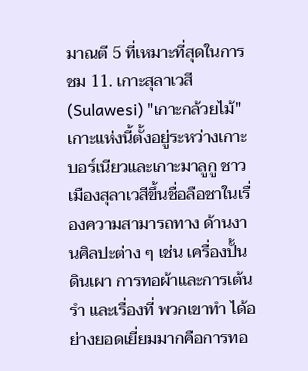มาณตี 5 ที่เหมาะที่สุดในการชม 11. เกาะสุลาเวสี (Sulawesi) "เกาะกล้วยไม้" เกาะแห่งนี้ตั้งอยู่ระหว่างเกาะ บอร์เนียวและเกาะมาลูกู ชาวเมืองสุลาเวสีขึ้นชื่อลือชาในเรื่องความสามารถทาง ด้านงานศิลปะต่าง ๆ เช่น เครื่องปั้นดินเผา การทอผ้าและการเต้นรำ และเรื่องที่ พวกเขาทำ ได้อย่างยอดเยี่ยมมากคือการทอ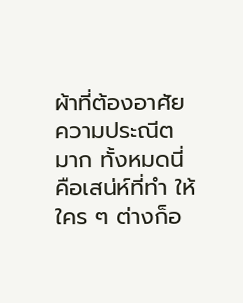ผ้าที่ต้องอาศัยความประณีตมาก ทั้งหมดนี่คือเสน่ห์ที่ทำ ให้ใคร ๆ ต่างก็อ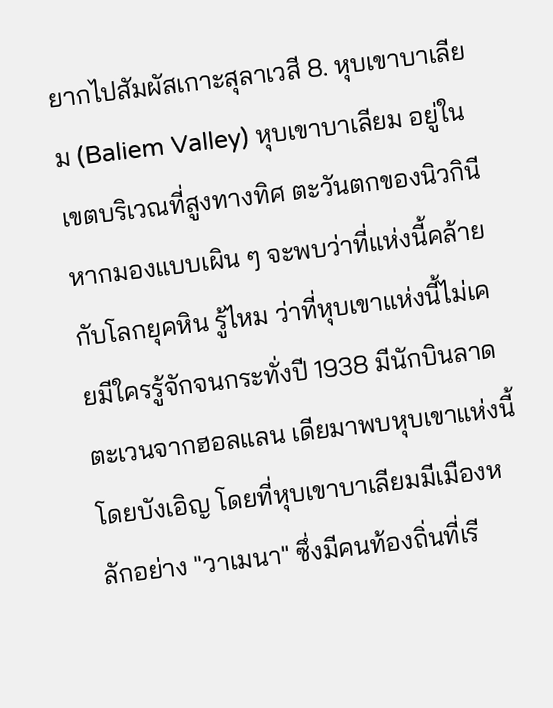ยากไปสัมผัสเกาะสุลาเวสี 8. หุบเขาบาเลียม (Baliem Valley) หุบเขาบาเลียม อยู่ในเขตบริเวณที่สูงทางทิศ ตะวันตกของนิวกินี หากมองแบบเผิน ๆ จะพบว่าที่แห่งนี้คล้ายกับโลกยุคหิน รู้ไหม ว่าที่หุบเขาแห่งนี้ไม่เคยมีใครรู้จักจนกระทั่งปี 1938 มีนักบินลาดตะเวนจากฮอลแลน เดียมาพบหุบเขาแห่งนี้โดยบังเอิญ โดยที่หุบเขาบาเลียมมีเมืองหลักอย่าง "วาเมนา" ซึ่งมีคนท้องถิ่นที่เรี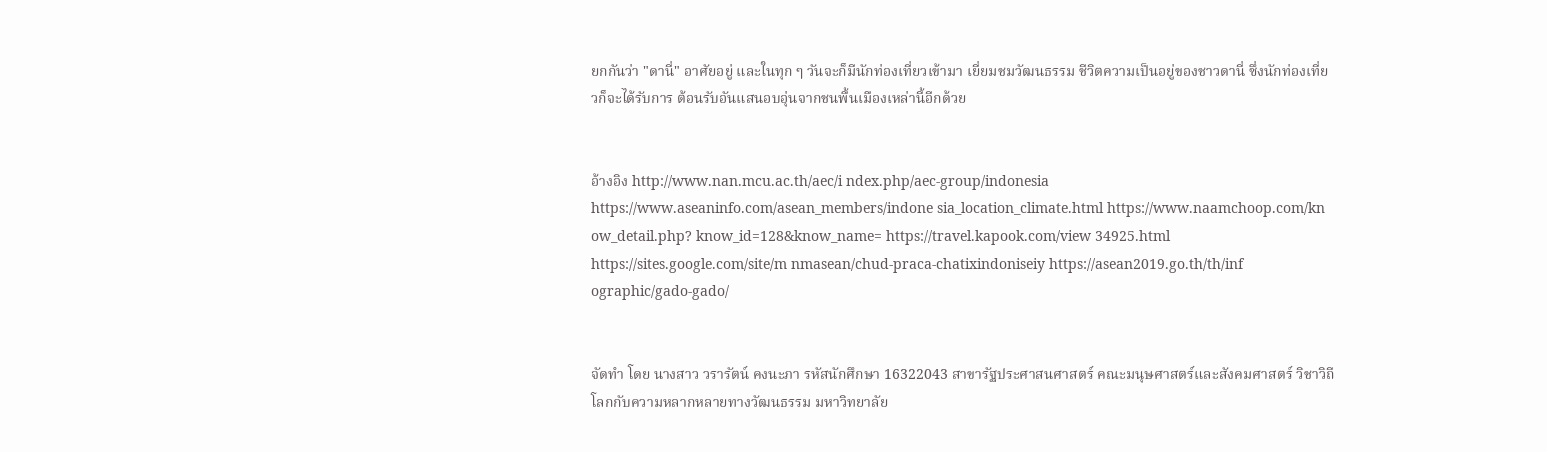ยกกันว่า "ดานี่" อาศัยอยู่ และในทุก ๆ วันจะก็มีนักท่องเที่ยวเข้ามา เยี่ยมชมวัฒนธรรม ชีวิตความเป็นอยู่ของชาวดานี่ ซึ่งนักท่องเที่ยวก็จะได้รับการ ต้อนรับอันแสนอบอุ่นจากชนพื้นเมืองเหล่านี้อีกด้วย


อ้างอิง http://www.nan.mcu.ac.th/aec/i ndex.php/aec-group/indonesia https://www.aseaninfo.com/asean_members/indone sia_location_climate.html https://www.naamchoop.com/kn ow_detail.php? know_id=128&know_name= https://travel.kapook.com/view 34925.html https://sites.google.com/site/m nmasean/chud-praca-chatixindoniseiy https://asean2019.go.th/th/inf ographic/gado-gado/


จัดทำ โดย นางสาว วรารัตน์ คงนะภา รหัสนักศึกษา 16322043 สาขารัฐประศาสนศาสตร์ คณะมนุษศาสตร์และสังคมศาสตร์ วิชาวิถีโลกกับความหลากหลายทางวัฒนธรรม มหาวิทยาลัย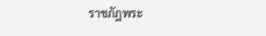ราชภัฎพระ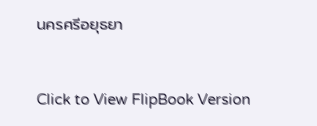นครศรีอยุธยา


Click to View FlipBook Version